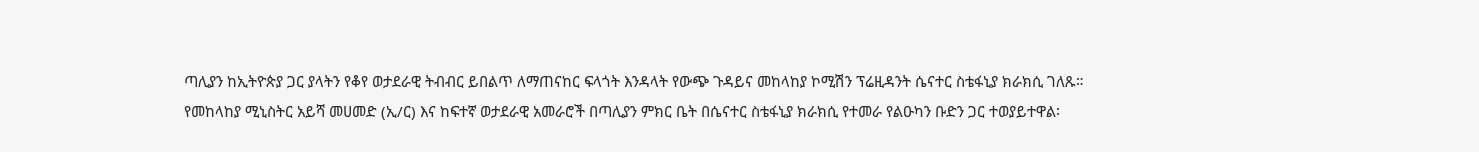ጣሊያን ከኢትዮጵያ ጋር ያላትን የቆየ ወታደራዊ ትብብር ይበልጥ ለማጠናከር ፍላጎት እንዳላት የውጭ ጉዳይና መከላከያ ኮሚሽን ፕሬዚዳንት ሴናተር ስቴፋኒያ ክራክሲ ገለጹ።
የመከላከያ ሚኒስትር አይሻ መሀመድ (ኢ/ር) እና ከፍተኛ ወታደራዊ አመራሮች በጣሊያን ምክር ቤት በሴናተር ስቴፋኒያ ክራክሲ የተመራ የልዑካን ቡድን ጋር ተወያይተዋል፡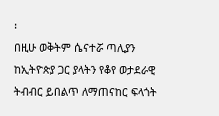፡
በዚሁ ወቅትም ሴናተሯ ጣሊያን ከኢትዮጵያ ጋር ያላትን የቆየ ወታደራዊ ትብብር ይበልጥ ለማጠናከር ፍላጎት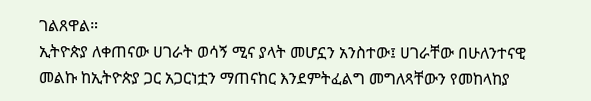ገልጸዋል።
ኢትዮጵያ ለቀጠናው ሀገራት ወሳኝ ሚና ያላት መሆኗን አንስተው፤ ሀገራቸው በሁለንተናዊ መልኩ ከኢትዮጵያ ጋር አጋርነቷን ማጠናከር እንደምትፈልግ መግለጻቸውን የመከላከያ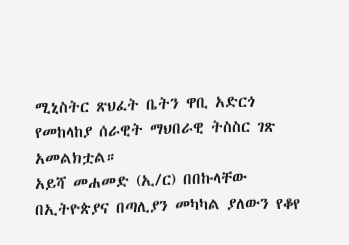ሚኒስትር ጽህፈት ቤትን ዋቢ አድርጎ የመከላከያ ሰራዊት ማህበራዊ ትስስር ገጽ አመልክቷል።
አይሻ መሐመድ (ኢ/ር) በበኩላቸው በኢትዮጵያና በጣሊያን መካካል ያለውን የቆየ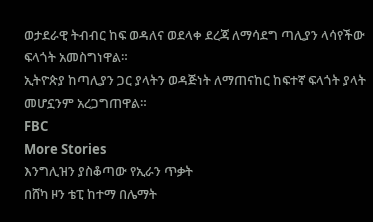ወታደራዊ ትብብር ከፍ ወዳለና ወደላቀ ደረጃ ለማሳደግ ጣሊያን ላሳየችው ፍላጎት አመስግነዋል።
ኢትዮጵያ ከጣሊያን ጋር ያላትን ወዳጅነት ለማጠናከር ከፍተኛ ፍላጎት ያላት መሆኗንም አረጋግጠዋል።
FBC
More Stories
እንግሊዝን ያስቆጣው የኢራን ጥቃት
በሸካ ዞን ቴፒ ከተማ በሌማት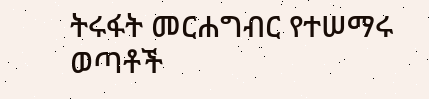ትሩፋት መርሐግብር የተሠማሩ ወጣቶች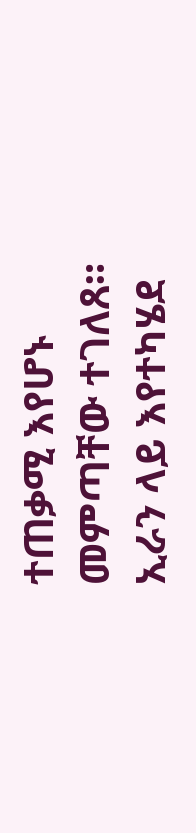ተጠቃሚ እየሆኑ መምጣቸው ተገለጸ።
ኢራን ላይ እየተካሄደ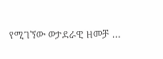የሚገኘው ወታደራዊ ዘመቻ …